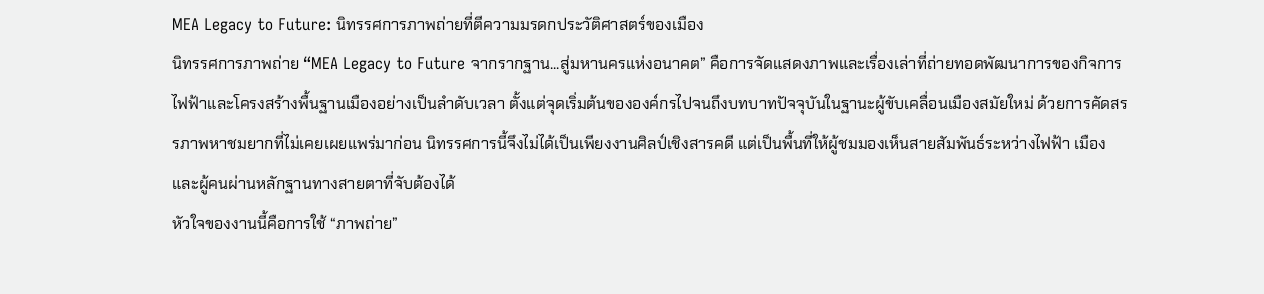MEA Legacy to Future: นิทรรศการภาพถ่ายที่ตีความมรดกประวัติศาสตร์ของเมือง
นิทรรศการภาพถ่าย “MEA Legacy to Future จากรากฐาน...สู่มหานครแห่งอนาคต” คือการจัดแสดงภาพและเรื่องเล่าที่ถ่ายทอดพัฒนาการของกิจการไฟฟ้าและโครงสร้างพื้นฐานเมืองอย่างเป็นลำดับเวลา ตั้งแต่จุดเริ่มต้นขององค์กรไปจนถึงบทบาทปัจจุบันในฐานะผู้ขับเคลื่อนเมืองสมัยใหม่ ด้วยการคัดสรรภาพหาชมยากที่ไม่เคยเผยแพร่มาก่อน นิทรรศการนี้จึงไม่ได้เป็นเพียงงานศิลป์เชิงสารคดี แต่เป็นพื้นที่ให้ผู้ชมมองเห็นสายสัมพันธ์ระหว่างไฟฟ้า เมือง และผู้คนผ่านหลักฐานทางสายตาที่จับต้องได้
หัวใจของงานนี้คือการใช้ “ภาพถ่าย”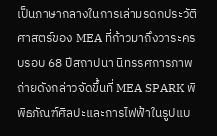เป็นภาษากลางในการเล่ามรดกประวัติศาสตร์ของ MEA ที่ก้าวมาถึงวาระครบรอบ 68 ปีสถาปนา นิทรรศการภาพถ่ายดังกล่าวจัดขึ้นที่ MEA SPARK พิพิธภัณฑ์ศิลปะและการไฟฟ้าในรูปแบ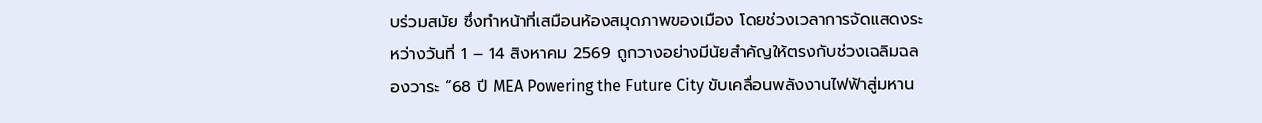บร่วมสมัย ซึ่งทำหน้าที่เสมือนห้องสมุดภาพของเมือง โดยช่วงเวลาการจัดแสดงระหว่างวันที่ 1 – 14 สิงหาคม 2569 ถูกวางอย่างมีนัยสำคัญให้ตรงกับช่วงเฉลิมฉลองวาระ “68 ปี MEA Powering the Future City ขับเคลื่อนพลังงานไฟฟ้าสู่มหาน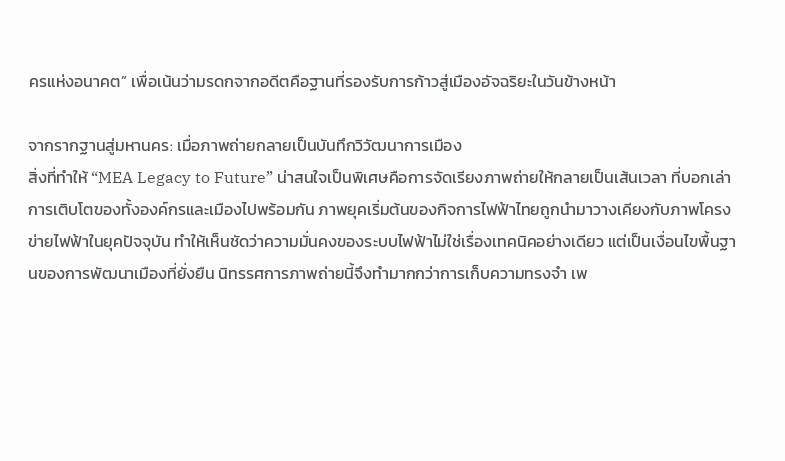ครแห่งอนาคต” เพื่อเน้นว่ามรดกจากอดีตคือฐานที่รองรับการก้าวสู่เมืองอัจฉริยะในวันข้างหน้า

จากรากฐานสู่มหานคร: เมื่อภาพถ่ายกลายเป็นบันทึกวิวัฒนาการเมือง
สิ่งที่ทำให้ “MEA Legacy to Future” น่าสนใจเป็นพิเศษคือการจัดเรียงภาพถ่ายให้กลายเป็นเส้นเวลา ที่บอกเล่าการเติบโตของทั้งองค์กรและเมืองไปพร้อมกัน ภาพยุคเริ่มต้นของกิจการไฟฟ้าไทยถูกนำมาวางเคียงกับภาพโครงข่ายไฟฟ้าในยุคปัจจุบัน ทำให้เห็นชัดว่าความมั่นคงของระบบไฟฟ้าไม่ใช่เรื่องเทคนิคอย่างเดียว แต่เป็นเงื่อนไขพื้นฐานของการพัฒนาเมืองที่ยั่งยืน นิทรรศการภาพถ่ายนี้จึงทำมากกว่าการเก็บความทรงจำ เพ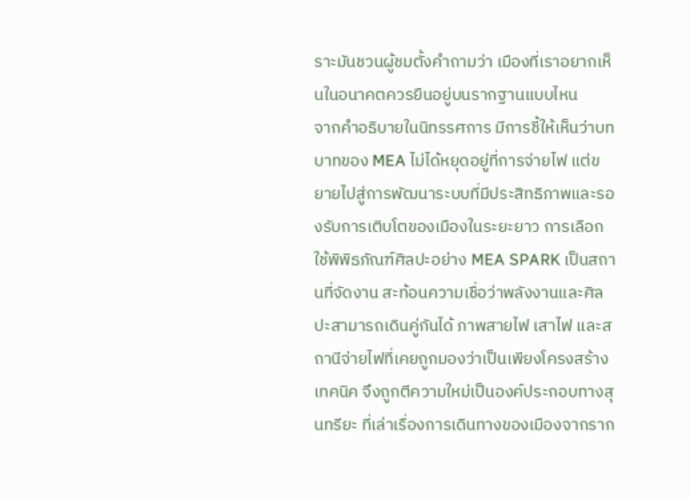ราะมันชวนผู้ชมตั้งคำถามว่า เมืองที่เราอยากเห็นในอนาคตควรยืนอยู่บนรากฐานแบบไหน
จากคำอธิบายในนิทรรศการ มีการชี้ให้เห็นว่าบทบาทของ MEA ไม่ได้หยุดอยู่ที่การจ่ายไฟ แต่ขยายไปสู่การพัฒนาระบบที่มีประสิทธิภาพและรองรับการเติบโตของเมืองในระยะยาว การเลือกใช้พิพิธภัณฑ์ศิลปะอย่าง MEA SPARK เป็นสถานที่จัดงาน สะท้อนความเชื่อว่าพลังงานและศิลปะสามารถเดินคู่กันได้ ภาพสายไฟ เสาไฟ และสถานีจ่ายไฟที่เคยถูกมองว่าเป็นเพียงโครงสร้างเทคนิค จึงถูกตีความใหม่เป็นองค์ประกอบทางสุนทรียะ ที่เล่าเรื่องการเดินทางของเมืองจากราก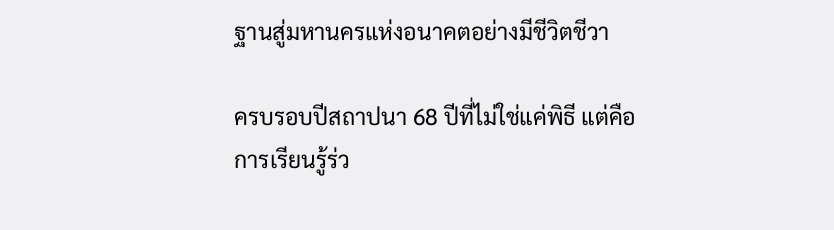ฐานสู่มหานครแห่งอนาคตอย่างมีชีวิตชีวา

ครบรอบปีสถาปนา 68 ปีที่ไม่ใช่แค่พิธี แต่คือการเรียนรู้ร่ว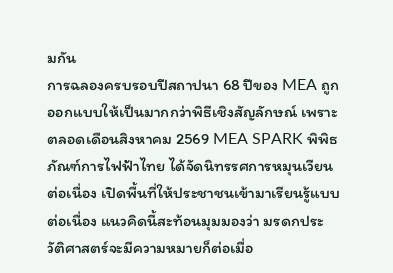มกัน
การฉลองครบรอบปีสถาปนา 68 ปีของ MEA ถูกออกแบบให้เป็นมากกว่าพิธีเชิงสัญลักษณ์ เพราะตลอดเดือนสิงหาคม 2569 MEA SPARK พิพิธภัณฑ์การไฟฟ้าไทย ได้จัดนิทรรศการหมุนเวียนต่อเนื่อง เปิดพื้นที่ให้ประชาชนเข้ามาเรียนรู้แบบต่อเนื่อง แนวคิดนี้สะท้อนมุมมองว่า มรดกประวัติศาสตร์จะมีความหมายก็ต่อเมื่อ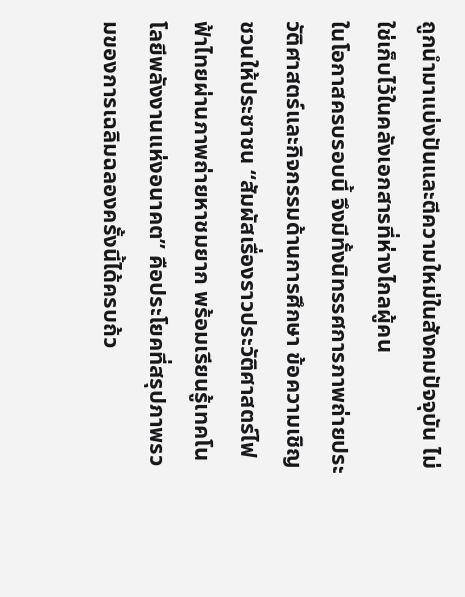ถูกนำมาแบ่งปันและตีความใหม่ในสังคมปัจจุบัน ไม่ใช่เก็บไว้ในคลังเอกสารที่ห่างไกลผู้คน
ในโอกาสครบรอบนี้ จึงมีทั้งนิทรรศการภาพถ่ายประวัติศาสตร์และกิจกรรมด้านการศึกษา ข้อความเชิญชวนให้ประชาชน “สัมผัสเรื่องราวประวัติศาสตร์ไฟฟ้าไทยผ่านภาพถ่ายหาชมยาก พร้อมเรียนรู้เทคโนโลยีพลังงานแห่งอนาคต” คือประโยคที่สรุปภาพรวมของการเฉลิมฉลองครั้งนี้ได้ครบถ้ว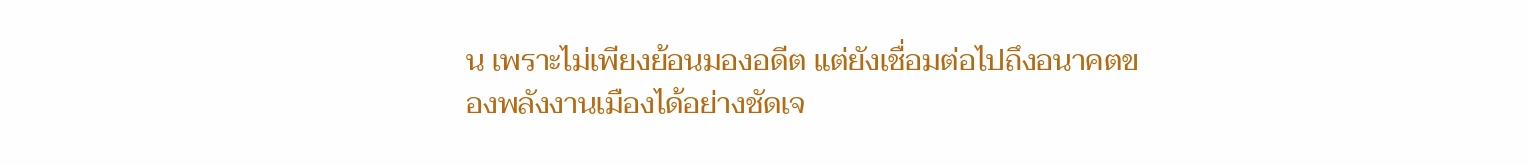น เพราะไม่เพียงย้อนมองอดีต แต่ยังเชื่อมต่อไปถึงอนาคตของพลังงานเมืองได้อย่างชัดเจ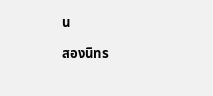น

สองนิทร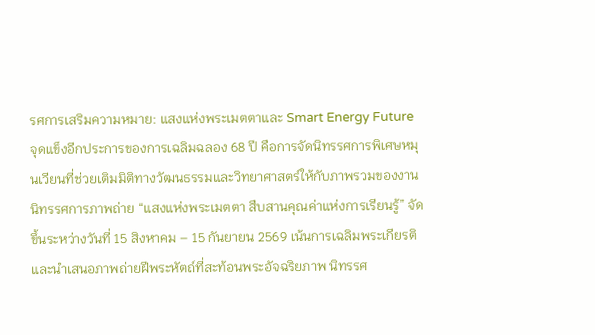รศการเสริมความหมาย: แสงแห่งพระเมตตาและ Smart Energy Future
จุดแข็งอีกประการของการเฉลิมฉลอง 68 ปี คือการจัดนิทรรศการพิเศษหมุนเวียนที่ช่วยเติมมิติทางวัฒนธรรมและวิทยาศาสตร์ให้กับภาพรวมของงาน นิทรรศการภาพถ่าย “แสงแห่งพระเมตตา สืบสานคุณค่าแห่งการเรียนรู้” จัดขึ้นระหว่างวันที่ 15 สิงหาคม – 15 กันยายน 2569 เน้นการเฉลิมพระเกียรติและนำเสนอภาพถ่ายฝีพระหัตถ์ที่สะท้อนพระอัจฉริยภาพ นิทรรศ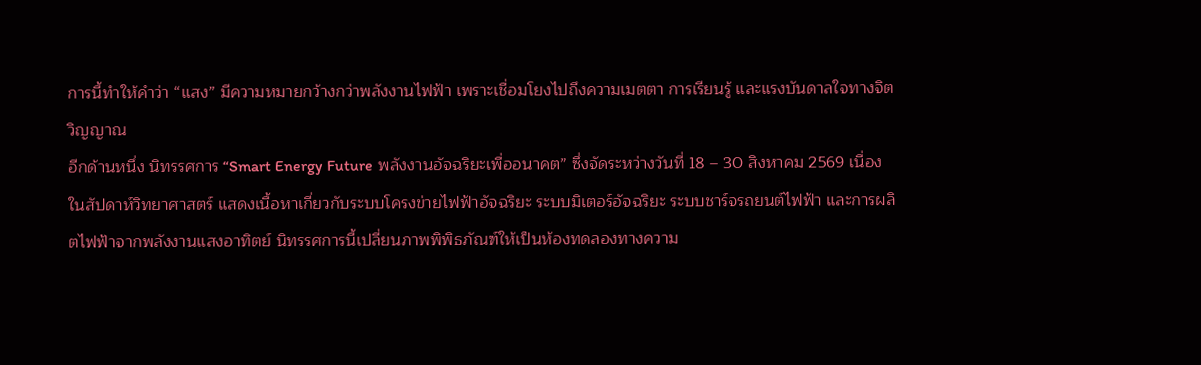การนี้ทำให้คำว่า “แสง” มีความหมายกว้างกว่าพลังงานไฟฟ้า เพราะเชื่อมโยงไปถึงความเมตตา การเรียนรู้ และแรงบันดาลใจทางจิตวิญญาณ
อีกด้านหนึ่ง นิทรรศการ “Smart Energy Future พลังงานอัจฉริยะเพื่ออนาคต” ซึ่งจัดระหว่างวันที่ 18 – 30 สิงหาคม 2569 เนื่องในสัปดาห์วิทยาศาสตร์ แสดงเนื้อหาเกี่ยวกับระบบโครงข่ายไฟฟ้าอัจฉริยะ ระบบมิเตอร์อัจฉริยะ ระบบชาร์จรถยนต์ไฟฟ้า และการผลิตไฟฟ้าจากพลังงานแสงอาทิตย์ นิทรรศการนี้เปลี่ยนภาพพิพิธภัณฑ์ให้เป็นห้องทดลองทางความ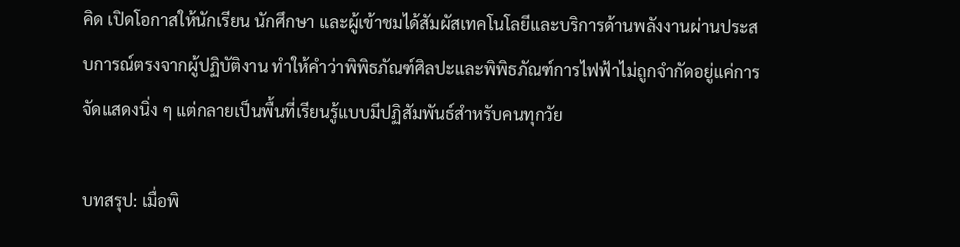คิด เปิดโอกาสให้นักเรียน นักศึกษา และผู้เข้าชมได้สัมผัสเทคโนโลยีและบริการด้านพลังงานผ่านประสบการณ์ตรงจากผู้ปฏิบัติงาน ทำให้คำว่าพิพิธภัณฑ์ศิลปะและพิพิธภัณฑ์การไฟฟ้าไม่ถูกจำกัดอยู่แค่การจัดแสดงนิ่ง ๆ แต่กลายเป็นพื้นที่เรียนรู้แบบมีปฏิสัมพันธ์สำหรับคนทุกวัย

บทสรุป: เมื่อพิ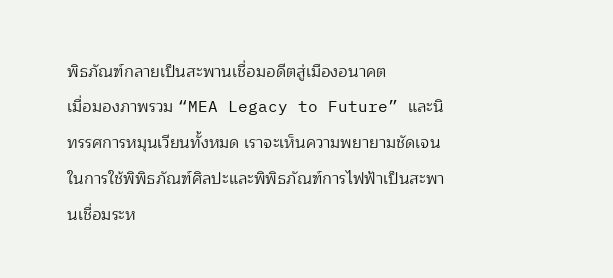พิธภัณฑ์กลายเป็นสะพานเชื่อมอดีตสู่เมืองอนาคต
เมื่อมองภาพรวม “MEA Legacy to Future” และนิทรรศการหมุนเวียนทั้งหมด เราจะเห็นความพยายามชัดเจนในการใช้พิพิธภัณฑ์ศิลปะและพิพิธภัณฑ์การไฟฟ้าเป็นสะพานเชื่อมระห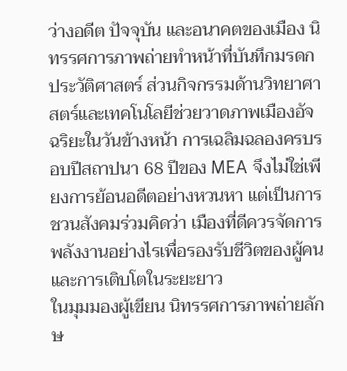ว่างอดีต ปัจจุบัน และอนาคตของเมือง นิทรรศการภาพถ่ายทำหน้าที่บันทึกมรดกประวัติศาสตร์ ส่วนกิจกรรมด้านวิทยาศาสตร์และเทคโนโลยีช่วยวาดภาพเมืองอัจฉริยะในวันข้างหน้า การเฉลิมฉลองครบรอบปีสถาปนา 68 ปีของ MEA จึงไม่ใช่เพียงการย้อนอดีตอย่างหวนหา แต่เป็นการชวนสังคมร่วมคิดว่า เมืองที่ดีควรจัดการพลังงานอย่างไรเพื่อรองรับชีวิตของผู้คนและการเติบโตในระยะยาว
ในมุมมองผู้เขียน นิทรรศการภาพถ่ายลักษ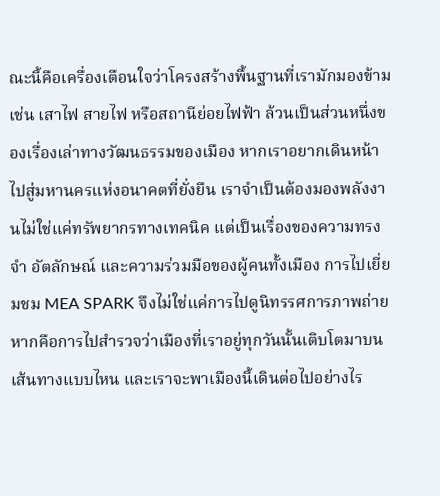ณะนี้คือเครื่องเตือนใจว่าโครงสร้างพื้นฐานที่เรามักมองข้าม เช่น เสาไฟ สายไฟ หรือสถานีย่อยไฟฟ้า ล้วนเป็นส่วนหนึ่งของเรื่องเล่าทางวัฒนธรรมของเมือง หากเราอยากเดินหน้าไปสู่มหานครแห่งอนาคตที่ยั่งยืน เราจำเป็นต้องมองพลังงานไม่ใช่แค่ทรัพยากรทางเทคนิค แต่เป็นเรื่องของความทรงจำ อัตลักษณ์ และความร่วมมือของผู้คนทั้งเมือง การไปเยี่ยมชม MEA SPARK จึงไม่ใช่แค่การไปดูนิทรรศการภาพถ่าย หากคือการไปสำรวจว่าเมืองที่เราอยู่ทุกวันนั้นเติบโตมาบนเส้นทางแบบไหน และเราจะพาเมืองนี้เดินต่อไปอย่างไร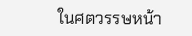ในศตวรรษหน้า